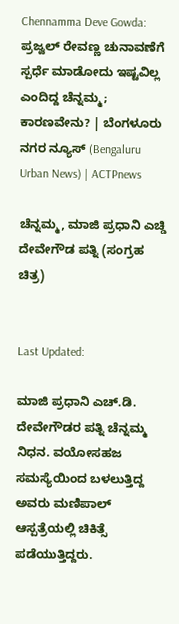Chennamma Deve Gowda: ಪ್ರಜ್ವಲ್ ರೇವಣ್ಣ ಚುನಾವಣೆಗೆ ಸ್ಪರ್ಧೆ ಮಾಡೋದು ಇಷ್ಟವಿಲ್ಲ ಎಂದಿದ್ದ ಚೆನ್ನಮ್ಮ; ಕಾರಣವೇನು? | ಬೆಂಗಳೂರು ನಗರ ನ್ಯೂಸ್ (Bengaluru Urban News) | ACTPnews

ಚೆನ್ನಮ್ಮ, ಮಾಜಿ ಪ್ರಧಾನಿ ಎಚ್ಡಿ ದೇವೇಗೌಡ ಪತ್ನಿ (ಸಂಗ್ರಹ ಚಿತ್ರ)


Last Updated:

ಮಾಜಿ ಪ್ರಧಾನಿ ಎಚ್.ಡಿ. ದೇವೇಗೌಡರ ಪತ್ನಿ ಚೆನ್ನಮ್ಮ ನಿಧನ. ವಯೋಸಹಜ ಸಮಸ್ಯೆಯಿಂದ ಬಳಲುತ್ತಿದ್ದ ಅವರು ಮಣಿಪಾಲ್ ಆಸ್ಪತ್ರೆಯಲ್ಲಿ ಚಿಕಿತ್ಸೆ ಪಡೆಯುತ್ತಿದ್ದರು.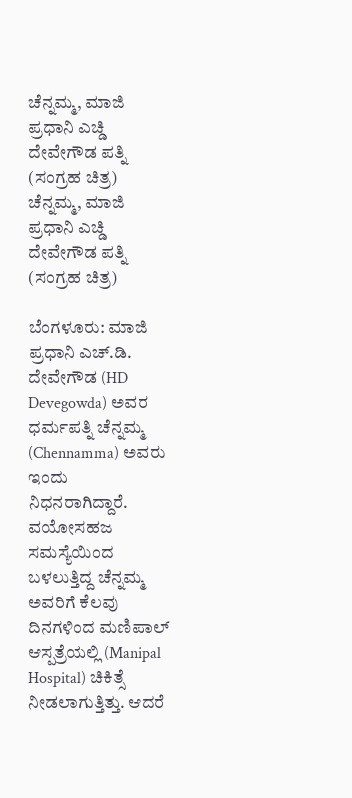ಚೆನ್ನಮ್ಮ, ಮಾಜಿ ಪ್ರಧಾನಿ ಎಚ್ಡಿ ದೇವೇಗೌಡ ಪತ್ನಿ (ಸಂಗ್ರಹ ಚಿತ್ರ)
ಚೆನ್ನಮ್ಮ, ಮಾಜಿ ಪ್ರಧಾನಿ ಎಚ್ಡಿ ದೇವೇಗೌಡ ಪತ್ನಿ (ಸಂಗ್ರಹ ಚಿತ್ರ)

ಬೆಂಗಳೂರು: ಮಾಜಿ ಪ್ರಧಾನಿ ಎಚ್.ಡಿ. ದೇವೇಗೌಡ (HD Devegowda) ಅವರ ಧರ್ಮಪತ್ನಿ ಚೆನ್ನಮ್ಮ (Chennamma) ಅವರು ಇಂದು ನಿಧನರಾಗಿದ್ದಾರೆ. ವಯೋಸಹಜ ಸಮಸ್ಯೆಯಿಂದ ಬಳಲುತ್ತಿದ್ದ ಚೆನ್ನಮ್ಮ ಅವರಿಗೆ ಕೆಲವು ದಿನಗಳಿಂದ ಮಣಿಪಾಲ್ ಆಸ್ಪತ್ರೆಯಲ್ಲಿ (Manipal Hospital) ಚಿಕಿತ್ಸೆ ನೀಡಲಾಗುತ್ತಿತ್ತು. ಆದರೆ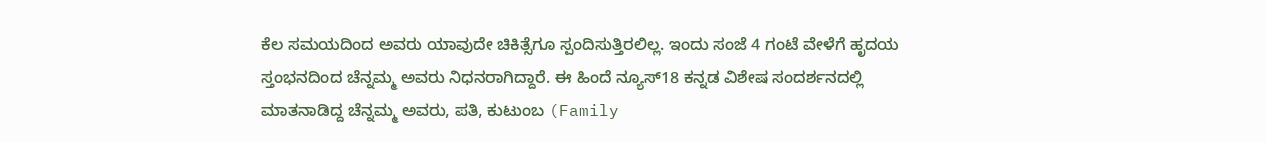ಕೆಲ ಸಮಯದಿಂದ ಅವರು ಯಾವುದೇ ಚಿಕಿತ್ಸೆಗೂ ಸ್ಪಂದಿಸುತ್ತಿರಲಿಲ್ಲ. ಇಂದು ಸಂಜೆ 4 ಗಂಟೆ ವೇಳೆಗೆ ಹೃದಯ ಸ್ತಂಭನದಿಂದ ಚೆನ್ನಮ್ಮ ಅವರು ನಿಧನರಾಗಿದ್ದಾರೆ. ಈ ಹಿಂದೆ ನ್ಯೂಸ್18 ಕನ್ನಡ ವಿಶೇಷ ಸಂದರ್ಶನದಲ್ಲಿ ಮಾತನಾಡಿದ್ದ ಚೆನ್ನಮ್ಮ ಅವರು, ಪತಿ, ಕುಟುಂಬ (Family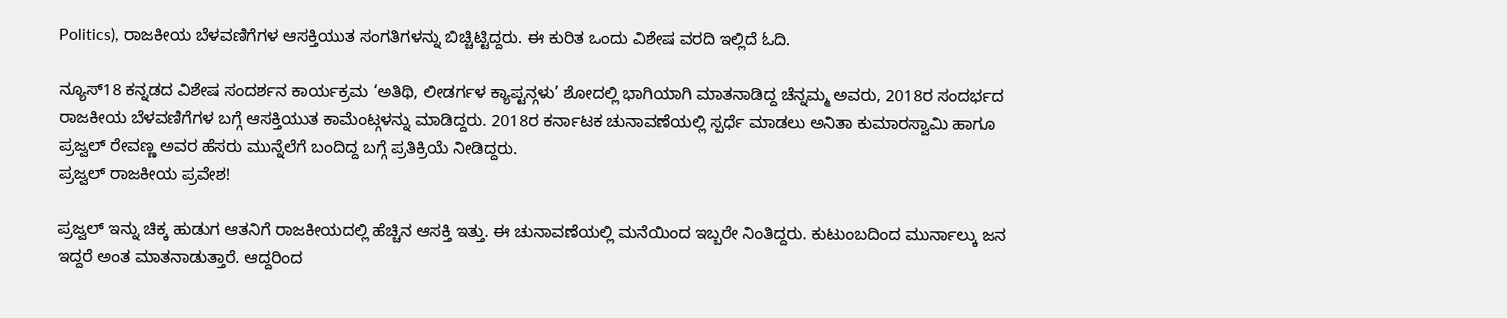Politics), ರಾಜಕೀಯ ಬೆಳವಣಿಗೆಗಳ ಆಸಕ್ತಿಯುತ ಸಂಗತಿಗಳನ್ನು ಬಿಚ್ಚಿಟ್ಟಿದ್ದರು. ಈ ಕುರಿತ ಒಂದು ವಿಶೇಷ ವರದಿ ಇಲ್ಲಿದೆ ಓದಿ.

ನ್ಯೂಸ್18 ಕನ್ನಡದ ವಿಶೇಷ ಸಂದರ್ಶನ ಕಾರ್ಯಕ್ರಮ ‘ಅತಿಥಿ, ಲೀಡರ್ಗಳ ಕ್ಯಾಪ್ಟನ್ಗಳು’ ಶೋದಲ್ಲಿ ಭಾಗಿಯಾಗಿ ಮಾತನಾಡಿದ್ದ ಚೆನ್ನಮ್ಮ ಅವರು, 2018ರ ಸಂದರ್ಭದ ರಾಜಕೀಯ ಬೆಳವಣಿಗೆಗಳ ಬಗ್ಗೆ ಆಸಕ್ತಿಯುತ ಕಾಮೆಂಟ್ಗಳನ್ನು ಮಾಡಿದ್ದರು. 2018ರ ಕರ್ನಾಟಕ ಚುನಾವಣೆಯಲ್ಲಿ ಸ್ಪರ್ಧೆ ಮಾಡಲು ಅನಿತಾ ಕುಮಾರಸ್ವಾಮಿ ಹಾಗೂ ಪ್ರಜ್ವಲ್ ರೇವಣ್ಣ ಅವರ ಹೆಸರು ಮುನ್ನೆಲೆಗೆ ಬಂದಿದ್ದ ಬಗ್ಗೆ ಪ್ರತಿಕ್ರಿಯೆ ನೀಡಿದ್ದರು.
ಪ್ರಜ್ವಲ್ ರಾಜಕೀಯ ಪ್ರವೇಶ!

ಪ್ರಜ್ವಲ್ ಇನ್ನು ಚಿಕ್ಕ ಹುಡುಗ ಆತನಿಗೆ ರಾಜಕೀಯದಲ್ಲಿ ಹೆಚ್ಚಿನ ಆಸಕ್ತಿ ಇತ್ತು. ಈ ಚುನಾವಣೆಯಲ್ಲಿ ಮನೆಯಿಂದ ಇಬ್ಬರೇ ನಿಂತಿದ್ದರು. ಕುಟುಂಬದಿಂದ ಮುರ್ನಾಲ್ಕು ಜನ ಇದ್ದರೆ ಅಂತ ಮಾತನಾಡುತ್ತಾರೆ. ಆದ್ದರಿಂದ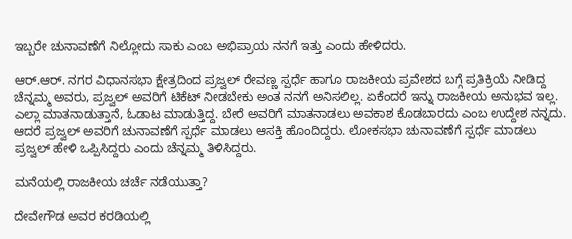ಇಬ್ಬರೇ ಚುನಾವಣೆಗೆ ನಿಲ್ಲೋದು ಸಾಕು ಎಂಬ ಅಭಿಪ್ರಾಯ ನನಗೆ ಇತ್ತು ಎಂದು ಹೇಳಿದರು.

ಆರ್.ಆರ್. ನಗರ ವಿಧಾನಸಭಾ ಕ್ಷೇತ್ರದಿಂದ ಪ್ರಜ್ವಲ್ ರೇವಣ್ಣ ಸ್ಪರ್ಧೆ ಹಾಗೂ ರಾಜಕೀಯ ಪ್ರವೇಶದ ಬಗ್ಗೆ ಪ್ರತಿಕ್ರಿಯೆ ನೀಡಿದ್ದ ಚೆನ್ನಮ್ಮ ಅವರು, ಪ್ರಜ್ವಲ್ ಅವರಿಗೆ ಟಿಕೆಟ್ ನೀಡಬೇಕು ಅಂತ ನನಗೆ ಅನಿಸಲಿಲ್ಲ. ಏಕೆಂದರೆ ಇನ್ನು ರಾಜಕೀಯ ಅನುಭವ ಇಲ್ಲ. ಎಲ್ಲಾ ಮಾತನಾಡುತ್ತಾನೆ, ಓಡಾಟ ಮಾಡುತ್ತಿದ್ದ. ಬೇರೆ ಅವರಿಗೆ ಮಾತನಾಡಲು ಅವಕಾಶ ಕೊಡಬಾರದು ಎಂಬ ಉದ್ದೇಶ ನನ್ನದು. ಆದರೆ ಪ್ರಜ್ವಲ್ ಅವರಿಗೆ ಚುನಾವಣೆಗೆ ಸ್ಪರ್ಧೆ ಮಾಡಲು ಆಸಕ್ತಿ ಹೊಂದಿದ್ದರು. ಲೋಕಸಭಾ ಚುನಾವಣೆಗೆ ಸ್ಪರ್ಧೆ ಮಾಡಲು ಪ್ರಜ್ವಲ್ ಹೇಳಿ ಒಪ್ಪಿಸಿದ್ದರು ಎಂದು ಚೆನ್ನಮ್ಮ ತಿಳಿಸಿದ್ದರು.

ಮನೆಯಲ್ಲಿ ರಾಜಕೀಯ ಚರ್ಚೆ ನಡೆಯುತ್ತಾ?

ದೇವೇಗೌಡ ಅವರ ಕರಡಿಯಲ್ಲಿ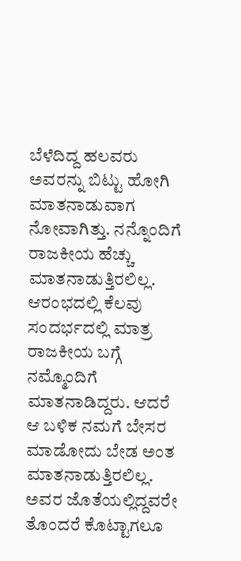ಬೆಳೆದಿದ್ದ ಹಲವರು ಅವರನ್ನು ಬಿಟ್ಟು ಹೋಗಿ ಮಾತನಾಡುವಾಗ ನೋವಾಗಿತ್ತು. ನನ್ನೊಂದಿಗೆ ರಾಜಕೀಯ ಹೆಚ್ಚು ಮಾತನಾಡುತ್ತಿರಲಿಲ್ಲ. ಆರಂಭದಲ್ಲಿ ಕೆಲವು ಸಂದರ್ಭದಲ್ಲಿ ಮಾತ್ರ ರಾಜಕೀಯ ಬಗ್ಗೆ ನಮ್ಮೊಂದಿಗೆ ಮಾತನಾಡಿದ್ದರು. ಆದರೆ ಆ ಬಳಿಕ ನಮಗೆ ಬೇಸರ ಮಾಡೋದು ಬೇಡ ಅಂತ ಮಾತನಾಡುತ್ತಿರಲಿಲ್ಲ. ಅವರ ಜೊತೆಯಲ್ಲಿದ್ದವರೇ ತೊಂದರೆ ಕೊಟ್ಟಾಗಲೂ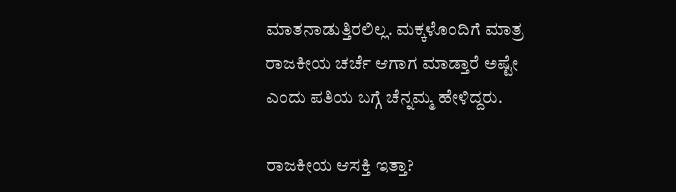ಮಾತನಾಡುತ್ತಿರಲಿಲ್ಲ. ಮಕ್ಕಳೊಂದಿಗೆ ಮಾತ್ರ ರಾಜಕೀಯ ಚರ್ಚೆ ಆಗಾಗ ಮಾಡ್ತಾರೆ ಅಷ್ಟೇ ಎಂದು ಪತಿಯ ಬಗ್ಗೆ ಚೆನ್ನಮ್ಮ ಹೇಳಿದ್ದರು.

ರಾಜಕೀಯ ಆಸಕ್ತಿ ಇತ್ತಾ?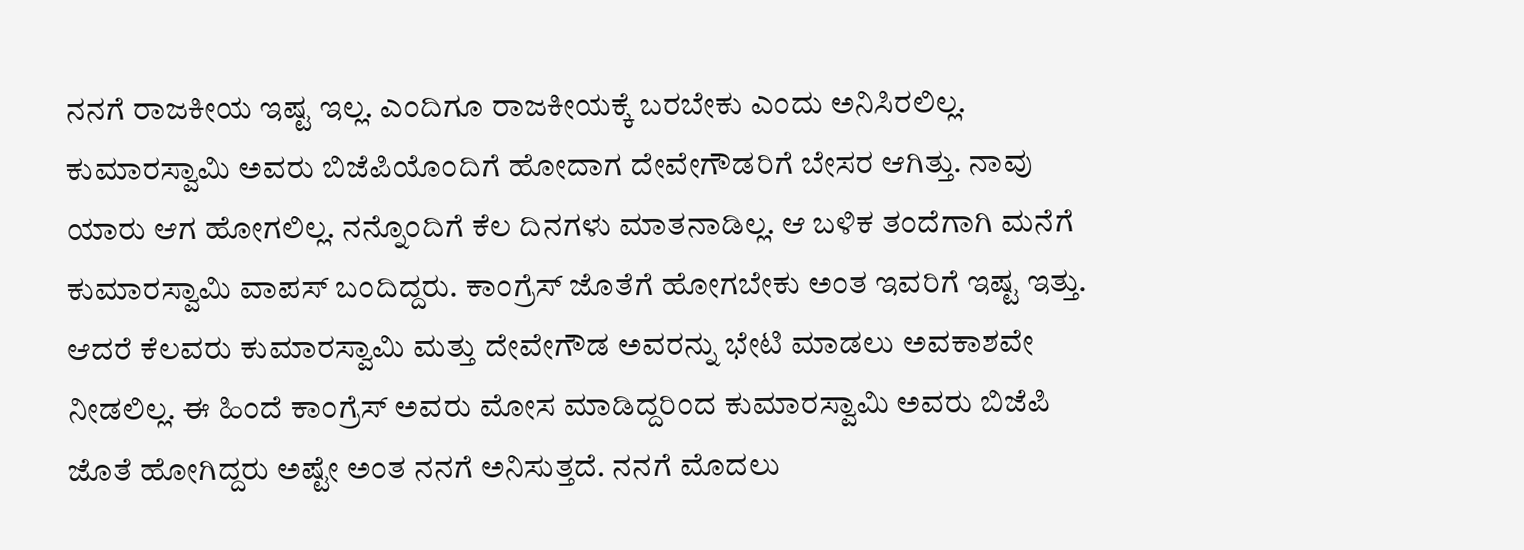ನನಗೆ ರಾಜಕೀಯ ಇಷ್ಟ ಇಲ್ಲ. ಎಂದಿಗೂ ರಾಜಕೀಯಕ್ಕೆ ಬರಬೇಕು ಎಂದು ಅನಿಸಿರಲಿಲ್ಲ. ಕುಮಾರಸ್ವಾಮಿ ಅವರು ಬಿಜೆಪಿಯೊಂದಿಗೆ ಹೋದಾಗ ದೇವೇಗೌಡರಿಗೆ ಬೇಸರ ಆಗಿತ್ತು. ನಾವು ಯಾರು ಆಗ ಹೋಗಲಿಲ್ಲ. ನನ್ನೊಂದಿಗೆ ಕೆಲ ದಿನಗಳು ಮಾತನಾಡಿಲ್ಲ. ಆ ಬಳಿಕ ತಂದೆಗಾಗಿ ಮನೆಗೆ ಕುಮಾರಸ್ವಾಮಿ ವಾಪಸ್ ಬಂದಿದ್ದರು. ಕಾಂಗ್ರೆಸ್ ಜೊತೆಗೆ ಹೋಗಬೇಕು ಅಂತ ಇವರಿಗೆ ಇಷ್ಟ ಇತ್ತು. ಆದರೆ ಕೆಲವರು ಕುಮಾರಸ್ವಾಮಿ ಮತ್ತು ದೇವೇಗೌಡ ಅವರನ್ನು ಭೇಟಿ ಮಾಡಲು ಅವಕಾಶವೇ ನೀಡಲಿಲ್ಲ. ಈ ಹಿಂದೆ ಕಾಂಗ್ರೆಸ್ ಅವರು ಮೋಸ ಮಾಡಿದ್ದರಿಂದ ಕುಮಾರಸ್ವಾಮಿ ಅವರು ಬಿಜೆಪಿ ಜೊತೆ ಹೋಗಿದ್ದರು ಅಷ್ಟೇ ಅಂತ ನನಗೆ ಅನಿಸುತ್ತದೆ. ನನಗೆ ಮೊದಲು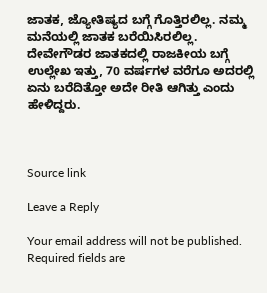ಜಾತಕ, ಜ್ಯೋತಿಷ್ಯದ ಬಗ್ಗೆ ಗೊತ್ತಿರಲಿಲ್ಲ. ನಮ್ಮ ಮನೆಯಲ್ಲಿ ಜಾತಕ ಬರೆಯಿಸಿರಲಿಲ್ಲ. ದೇವೇಗೌಡರ ಜಾತಕದಲ್ಲಿ ರಾಜಕೀಯ ಬಗ್ಗೆ ಉಲ್ಲೇಖ ಇತ್ತು, 70 ವರ್ಷಗಳ ವರೆಗೂ ಅದರಲ್ಲಿ ಏನು ಬರೆದಿತ್ತೋ ಅದೇ ರೀತಿ ಆಗಿತ್ತು ಎಂದು ಹೇಳಿದ್ದರು.



Source link

Leave a Reply

Your email address will not be published. Required fields are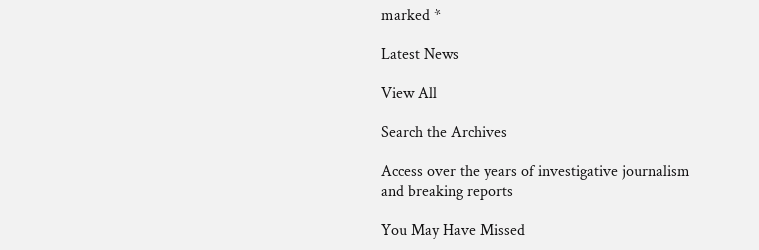marked *

Latest News

View All

Search the Archives

Access over the years of investigative journalism and breaking reports

You May Have Missed